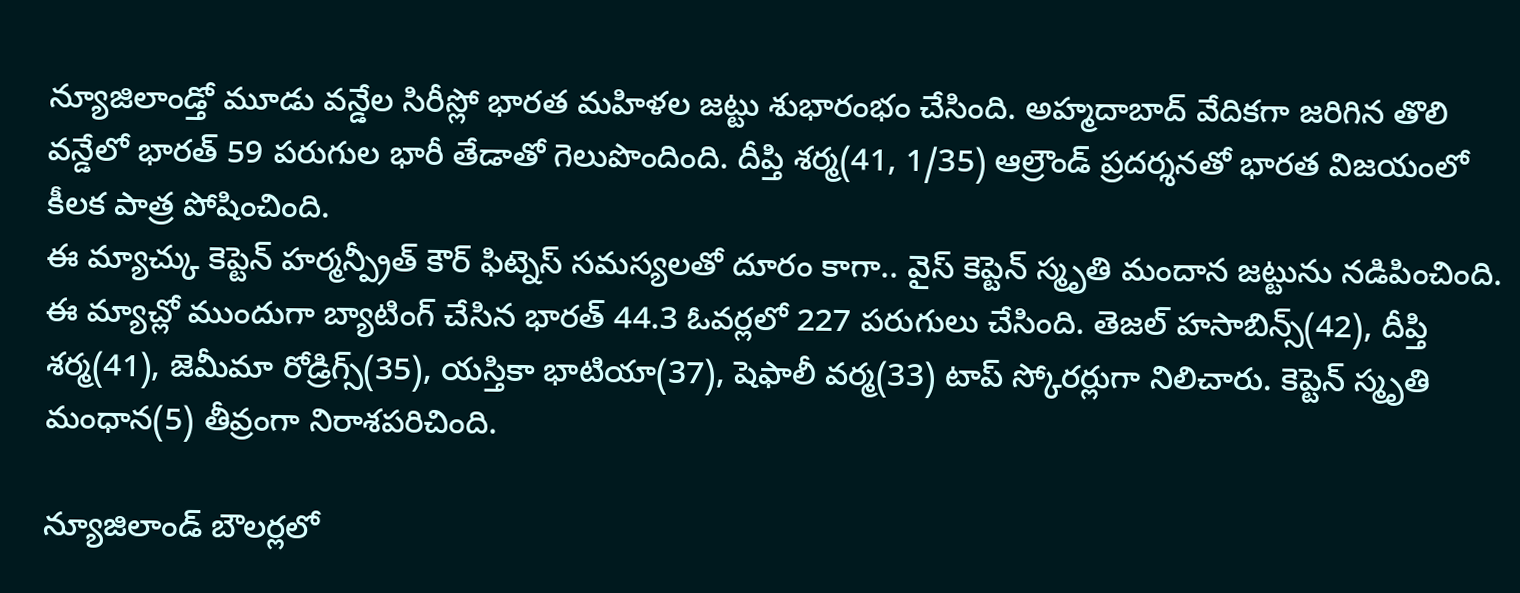న్యూజిలాండ్తో మూడు వన్డేల సిరీస్లో భారత మహిళల జట్టు శుభారంభం చేసింది. అహ్మదాబాద్ వేదికగా జరిగిన తొలి వన్డేలో భారత్ 59 పరుగుల భారీ తేడాతో గెలుపొందింది. దీప్తి శర్మ(41, 1/35) ఆల్రౌండ్ ప్రదర్శనతో భారత విజయంలో కీలక పాత్ర పోషించింది.
ఈ మ్యాచ్కు కెప్టెన్ హర్మన్ప్రీత్ కౌర్ ఫిట్నెస్ సమస్యలతో దూరం కాగా.. వైస్ కెప్టెన్ స్మృతి మందాన జట్టును నడిపించింది. ఈ మ్యాచ్లో ముందుగా బ్యాటింగ్ చేసిన భారత్ 44.3 ఓవర్లలో 227 పరుగులు చేసింది. తెజల్ హసాబిన్స్(42), దీప్తి శర్మ(41), జెమీమా రోడ్రిగ్స్(35), యస్తికా భాటియా(37), షెఫాలీ వర్మ(33) టాప్ స్కోరర్లుగా నిలిచారు. కెప్టెన్ స్మృతి మంధాన(5) తీవ్రంగా నిరాశపరిచింది.

న్యూజిలాండ్ బౌలర్లలో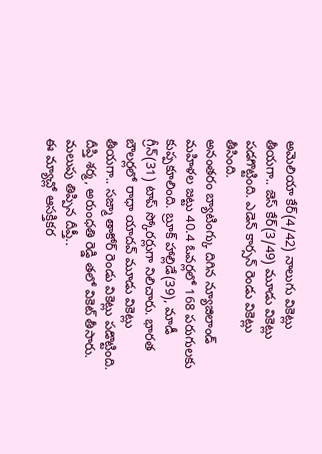అమెలియా కేర్(4/42) నాలుగు వికెట్లు తీయగా.. జెస్ కేర్(3/49) మూడు వికెట్లు పడగొట్టింది. ఎడెన్ కార్సన్ రెండు వికెట్లు తీసింది.
అనంతరం బ్యాటింగ్కు దిగిన న్యూజిలాండ్ మహిళల జట్టు 40.4 ఓవర్లలో 168 పరుగులకు కుప్పకూలింది. బ్రూక్ హాల్లిడే(39), మాడీ గ్రీన్(31) టాప్ స్కోరర్లుగా నిలిచారు. భారత బౌలర్లలో రాధా యాదవ్ మూడు వికెట్లు తీయగా.. సజ్మా తాకోర్ రెండు వికెట్లు పడొట్టింది. దీప్తి శర్మ, అరుంధతి రెడ్డి తలో వికెట్ తీసారు.
మలుపు తిప్పిన దీప్తీ..
ఈ మ్యాచ్లో ఆసక్తికర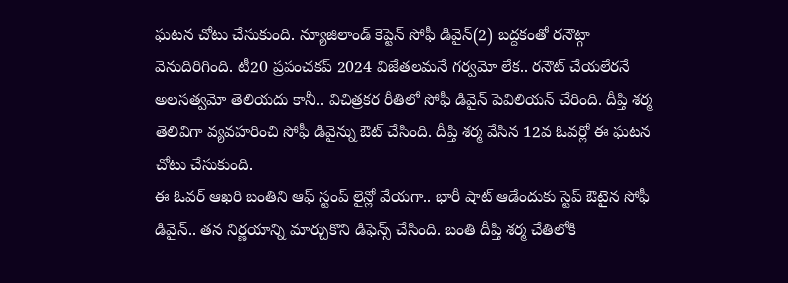ఘటన చోటు చేసుకుంది. న్యూజిలాండ్ కెప్టెన్ సోఫీ డివైన్(2) బద్దకంతో రనౌట్గా వెనుదిరిగింది. టీ20 ప్రపంచకప్ 2024 విజేతలమనే గర్వమో లేక.. రనౌట్ చేయలేరనే అలసత్వమో తెలియదు కానీ.. విచిత్రకర రీతిలో సోఫీ డివైన్ పెవిలియన్ చేరింది. దీప్తి శర్మ తెలివిగా వ్యవహరించి సోఫీ డివైన్ను ఔట్ చేసింది. దీప్తి శర్మ వేసిన 12వ ఓవర్లో ఈ ఘటన చోటు చేసుకుంది.
ఈ ఓవర్ ఆఖరి బంతిని ఆఫ్ స్టంప్ లైన్లో వేయగా.. భారీ షాట్ ఆడేందుకు స్టెప్ ఔటైన సోఫీ డివైన్.. తన నిర్ణయాన్ని మార్చుకొని డిఫెన్స్ చేసింది. బంతి దీప్తి శర్మ చేతిలోకి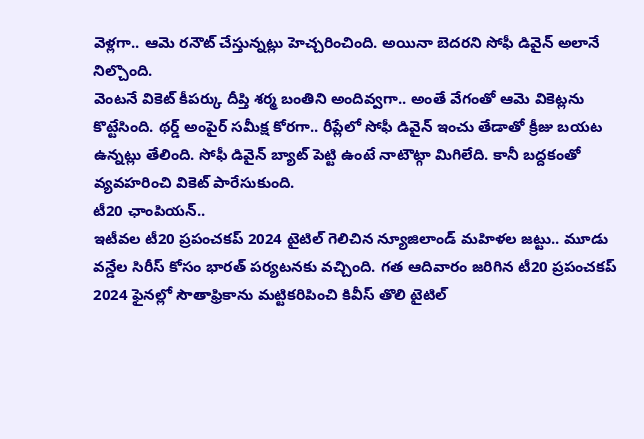వెళ్లగా.. ఆమె రనౌట్ చేస్తున్నట్లు హెచ్చరించింది. అయినా బెదరని సోఫీ డివైన్ అలానే నిల్చొంది.
వెంటనే వికెట్ కీపర్కు దీప్తి శర్మ బంతిని అందివ్వగా.. అంతే వేగంతో ఆమె వికెట్లను కొట్టేసింది. థర్డ్ అంపైర్ సమీక్ష కోరగా.. రీప్లేలో సోఫీ డివైన్ ఇంచు తేడాతో క్రీజు బయట ఉన్నట్లు తేలింది. సోఫీ డివైన్ బ్యాట్ పెట్టి ఉంటే నాటౌట్గా మిగిలేది. కానీ బద్దకంతో వ్యవహరించి వికెట్ పారేసుకుంది.
టీ20 ఛాంపియన్..
ఇటీవల టీ20 ప్రపంచకప్ 2024 టైటిల్ గెలిచిన న్యూజిలాండ్ మహిళల జట్టు.. మూడు వన్డేల సిరీస్ కోసం భారత్ పర్యటనకు వచ్చింది. గత ఆదివారం జరిగిన టీ20 ప్రపంచకప్ 2024 ఫైనల్లో సౌతాఫ్రికాను మట్టికరిపించి కివీస్ తొలి టైటిల్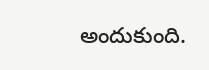అందుకుంది.